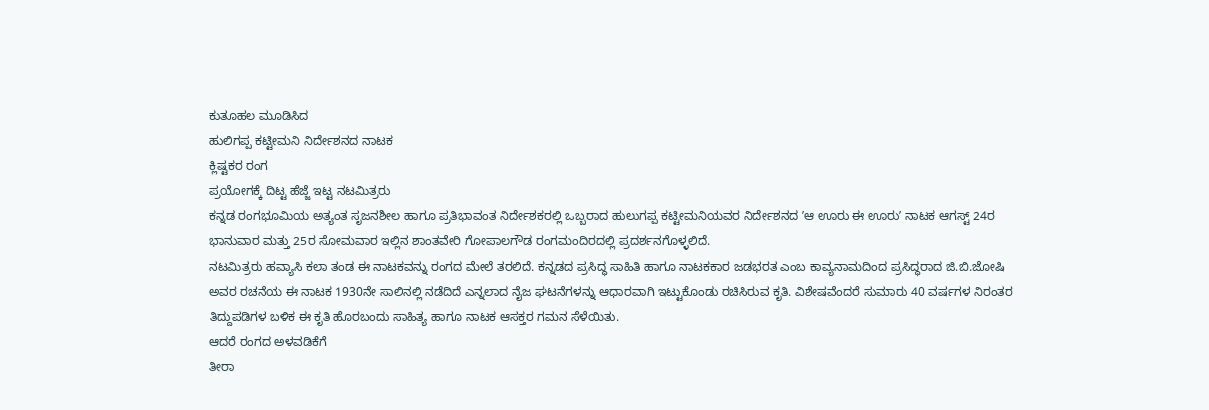ಕುತೂಹಲ ಮೂಡಿಸಿದ
ಹುಲಿಗಪ್ಪ ಕಟ್ಟೀಮನಿ ನಿರ್ದೇಶನದ ನಾಟಕ
ಕ್ಲಿಷ್ಟಕರ ರಂಗ
ಪ್ರಯೋಗಕ್ಕೆ ದಿಟ್ಟ ಹೆಜ್ಜೆ ಇಟ್ಟ ನಟಮಿತ್ರರು
ಕನ್ನಡ ರಂಗಭೂಮಿಯ ಅತ್ಯಂತ ಸೃಜನಶೀಲ ಹಾಗೂ ಪ್ರತಿಭಾವಂತ ನಿರ್ದೇಶಕರಲ್ಲಿ ಒಬ್ಬರಾದ ಹುಲುಗಪ್ಪ ಕಟ್ಟೀಮನಿಯವರ ನಿರ್ದೇಶನದ ʼಆ ಊರು ಈ ಊರುʼ ನಾಟಕ ಆಗಸ್ಟ್ 24ರ ಭಾನುವಾರ ಮತ್ತು 25ರ ಸೋಮವಾರ ಇಲ್ಲಿನ ಶಾಂತವೇರಿ ಗೋಪಾಲಗೌಡ ರಂಗಮಂದಿರದಲ್ಲಿ ಪ್ರದರ್ಶನಗೊಳ್ಳಲಿದೆ.
ನಟಮಿತ್ರರು ಹವ್ಯಾಸಿ ಕಲಾ ತಂಡ ಈ ನಾಟಕವನ್ನು ರಂಗದ ಮೇಲೆ ತರಲಿದೆ. ಕನ್ನಡದ ಪ್ರಸಿದ್ಧ ಸಾಹಿತಿ ಹಾಗೂ ನಾಟಕಕಾರ ಜಡಭರತ ಎಂಬ ಕಾವ್ಯನಾಮದಿಂದ ಪ್ರಸಿದ್ಧರಾದ ಜಿ.ಬಿ.ಜೋಷಿ ಅವರ ರಚನೆಯ ಈ ನಾಟಕ 1930ನೇ ಸಾಲಿನಲ್ಲಿ ನಡೆದಿದೆ ಎನ್ನಲಾದ ನೈಜ ಘಟನೆಗಳನ್ನು ಆಧಾರವಾಗಿ ಇಟ್ಟುಕೊಂಡು ರಚಿಸಿರುವ ಕೃತಿ. ವಿಶೇಷವೆಂದರೆ ಸುಮಾರು 40 ವರ್ಷಗಳ ನಿರಂತರ ತಿದ್ದುಪಡಿಗಳ ಬಳಿಕ ಈ ಕೃತಿ ಹೊರಬಂದು ಸಾಹಿತ್ಯ ಹಾಗೂ ನಾಟಕ ಆಸಕ್ತರ ಗಮನ ಸೆಳೆಯಿತು.
ಆದರೆ ರಂಗದ ಅಳವಡಿಕೆಗೆ
ತೀರಾ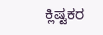ಕ್ಲಿಷ್ಟಕರ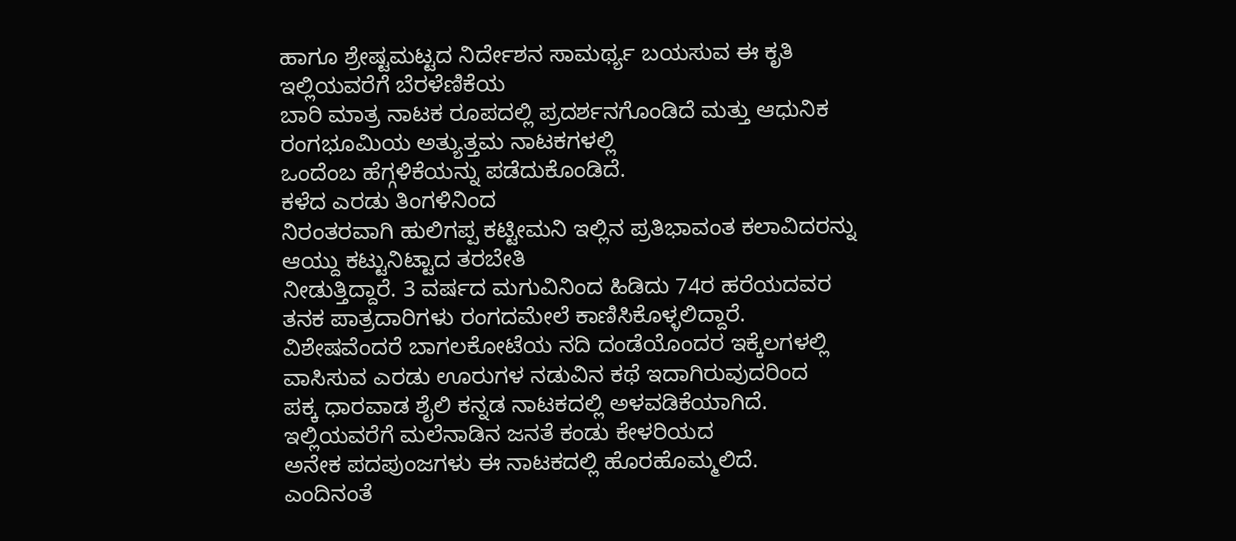ಹಾಗೂ ಶ್ರೇಷ್ಟಮಟ್ಟದ ನಿರ್ದೇಶನ ಸಾಮರ್ಥ್ಯ ಬಯಸುವ ಈ ಕೃತಿ ಇಲ್ಲಿಯವರೆಗೆ ಬೆರಳೆಣಿಕೆಯ
ಬಾರಿ ಮಾತ್ರ ನಾಟಕ ರೂಪದಲ್ಲಿ ಪ್ರದರ್ಶನಗೊಂಡಿದೆ ಮತ್ತು ಆಧುನಿಕ ರಂಗಭೂಮಿಯ ಅತ್ಯುತ್ತಮ ನಾಟಕಗಳಲ್ಲಿ
ಒಂದೆಂಬ ಹೆಗ್ಗಳಿಕೆಯನ್ನು ಪಡೆದುಕೊಂಡಿದೆ.
ಕಳೆದ ಎರಡು ತಿಂಗಳಿನಿಂದ
ನಿರಂತರವಾಗಿ ಹುಲಿಗಪ್ಪ ಕಟ್ಟೀಮನಿ ಇಲ್ಲಿನ ಪ್ರತಿಭಾವಂತ ಕಲಾವಿದರನ್ನು ಆಯ್ದು ಕಟ್ಟುನಿಟ್ಟಾದ ತರಬೇತಿ
ನೀಡುತ್ತಿದ್ದಾರೆ. 3 ವರ್ಷದ ಮಗುವಿನಿಂದ ಹಿಡಿದು 74ರ ಹರೆಯದವರ ತನಕ ಪಾತ್ರದಾರಿಗಳು ರಂಗದಮೇಲೆ ಕಾಣಿಸಿಕೊಳ್ಳಲಿದ್ದಾರೆ.
ವಿಶೇಷವೆಂದರೆ ಬಾಗಲಕೋಟೆಯ ನದಿ ದಂಡೆಯೊಂದರ ಇಕ್ಕೆಲಗಳಲ್ಲಿ ವಾಸಿಸುವ ಎರಡು ಊರುಗಳ ನಡುವಿನ ಕಥೆ ಇದಾಗಿರುವುದರಿಂದ
ಪಕ್ಕ ಧಾರವಾಡ ಶೈಲಿ ಕನ್ನಡ ನಾಟಕದಲ್ಲಿ ಅಳವಡಿಕೆಯಾಗಿದೆ. ಇಲ್ಲಿಯವರೆಗೆ ಮಲೆನಾಡಿನ ಜನತೆ ಕಂಡು ಕೇಳರಿಯದ
ಅನೇಕ ಪದಪುಂಜಗಳು ಈ ನಾಟಕದಲ್ಲಿ ಹೊರಹೊಮ್ಮಲಿದೆ.
ಎಂದಿನಂತೆ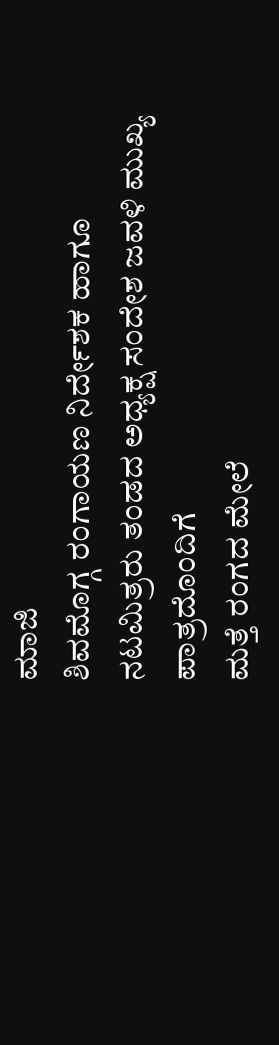ಮಾಜಿ
ಶಿವಮೊಗ್ಗ ರಂಗಾಯಣ ನಿರ್ದೇಶಕ ಹಾಗೂ ನಟಮಿತ್ರರು ತಂಡದ ಅಧ್ಯಕ್ಷ ಸಂದೇಶ ಜವಳಿ ಮುಖ್ಯ ಪಾತ್ರದೊಂದಿಗೆ
ಮತ್ತೆ ರಂಗದ ಮೇಲೆ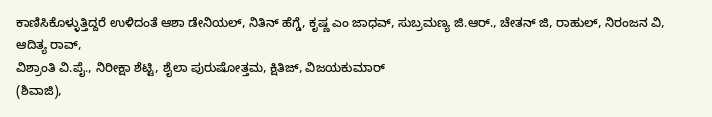ಕಾಣಿಸಿಕೊಳ್ಳುತ್ತಿದ್ದರೆ ಉಳಿದಂತೆ ಆಶಾ ಡೇನಿಯಲ್, ನಿತಿನ್ ಹೆಗ್ಡೆ, ಕೃಷ್ಣ ಎಂ ಜಾಧವ್, ಸುಬ್ರಮಣ್ಯ ಜಿ.ಆರ್., ಚೇತನ್ ಜಿ, ರಾಹುಲ್, ನಿರಂಜನ ವಿ, ಆದಿತ್ಯ ರಾವ್,
ವಿಶ್ರಾಂತಿ ವಿ.ಪೈ., ನಿರೀಕ್ಷಾ ಶೆಟ್ಟಿ, ಶೈಲಾ ಪುರುಷೋತ್ತಮ, ಕ್ಷಿತಿಜ್, ವಿಜಯಕುಮಾರ್
(ಶಿವಾಜಿ),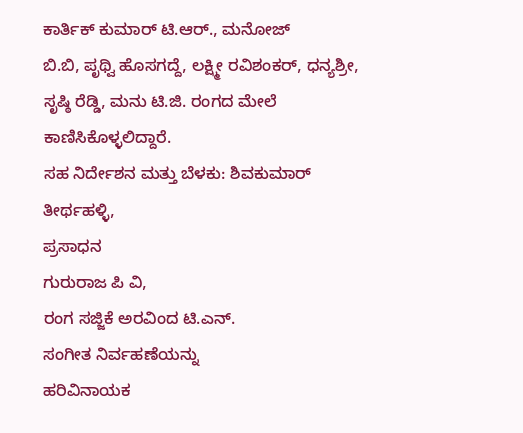ಕಾರ್ತಿಕ್ ಕುಮಾರ್ ಟಿ.ಆರ್., ಮನೋಜ್
ಬಿ.ಬಿ, ಪೃಥ್ವಿ ಹೊಸಗದ್ದೆ, ಲಕ್ಷ್ಮೀ ರವಿಶಂಕರ್, ಧನ್ಯಶ್ರೀ, ಸೃಷ್ಠಿ ರೆಡ್ಡಿ, ಮನು ಟಿ.ಜಿ. ರಂಗದ ಮೇಲೆ ಕಾಣಿಸಿಕೊಳ್ಳಲಿದ್ದಾರೆ.
ಸಹ ನಿರ್ದೇಶನ ಮತ್ತು ಬೆಳಕು: ಶಿವಕುಮಾರ್ ತೀರ್ಥಹಳ್ಳಿ,
ಪ್ರಸಾಧನ
ಗುರುರಾಜ ಪಿ ವಿ,
ರಂಗ ಸಜ್ಜಿಕೆ ಅರವಿಂದ ಟಿ.ಎನ್.
ಸಂಗೀತ ನಿರ್ವಹಣೆಯನ್ನು
ಹರಿವಿನಾಯಕ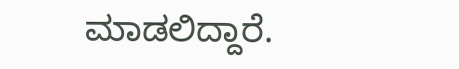ಮಾಡಲಿದ್ದಾರೆ.